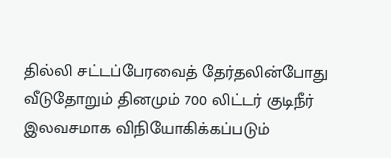தில்லி சட்டப்பேரவைத் தேர்தலின்போது வீடுதோறும் தினமும் 700 லிட்டர் குடிநீர் இலவசமாக விநியோகிக்கப்படும்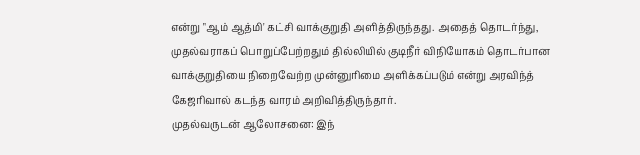என்று "ஆம் ஆத்மி' கட்சி வாக்குறுதி அளித்திருந்தது. அதைத் தொடர்ந்து, முதல்வராகப் பொறுப்பேற்றதும் தில்லியில் குடிநீர் விநியோகம் தொடர்பான வாக்குறுதியை நிறைவேற்ற முன்னுரிமை அளிக்கப்படும் என்று அரவிந்த் கேஜரிவால் கடந்த வாரம் அறிவித்திருந்தார்.
முதல்வருடன் ஆலோசனை: இந்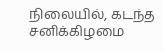நிலையில், கடந்த சனிக்கிழமை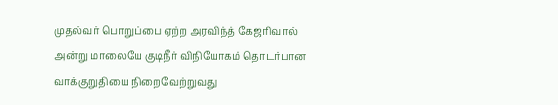முதல்வர் பொறுப்பை ஏற்ற அரவிந்த் கேஜரிவால் அன்று மாலையே குடிநீர் விநியோகம் தொடர்பான வாக்குறுதியை நிறைவேற்றுவது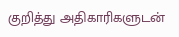குறித்து அதிகாரிகளுடன்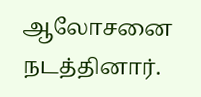ஆலோசனை நடத்தினார்.